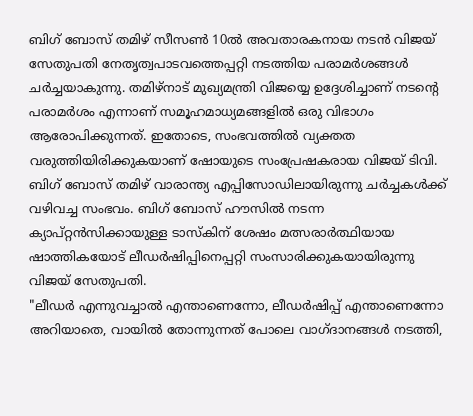ബിഗ് ബോസ് തമിഴ് സീസൺ 10ൽ അവതാരകനായ നടൻ വിജയ് സേതുപതി നേതൃത്വപാടവത്തെപ്പറ്റി നടത്തിയ പരാമർശങ്ങൾ ചർച്ചയാകുന്നു. തമിഴ്നാട് മുഖ്യമന്ത്രി വിജയ്യെ ഉദ്ദേശിച്ചാണ് നടന്റെ പരാമർശം എന്നാണ് സമൂഹമാധ്യമങ്ങളിൽ ഒരു വിഭാഗം ആരോപിക്കുന്നത്. ഇതോടെ, സംഭവത്തിൽ വ്യക്തത വരുത്തിയിരിക്കുകയാണ് ഷോയുടെ സംപ്രേഷകരായ വിജയ് ടിവി.
ബിഗ് ബോസ് തമിഴ് വാരാന്ത്യ എപ്പിസോഡിലായിരുന്നു ചർച്ചകൾക്ക് വഴിവച്ച സംഭവം. ബിഗ് ബോസ് ഹൗസിൽ നടന്ന ക്യാപ്റ്റൻസിക്കായുള്ള ടാസ്കിന് ശേഷം മത്സരാർത്ഥിയായ ഷാത്തികയോട് ലീഡർഷിപ്പിനെപ്പറ്റി സംസാരിക്കുകയായിരുന്നു വിജയ് സേതുപതി.
"ലീഡർ എന്നുവച്ചാൽ എന്താണെന്നോ, ലീഡർഷിപ്പ് എന്താണെന്നോ അറിയാതെ, വായിൽ തോന്നുന്നത് പോലെ വാഗ്ദാനങ്ങൾ നടത്തി,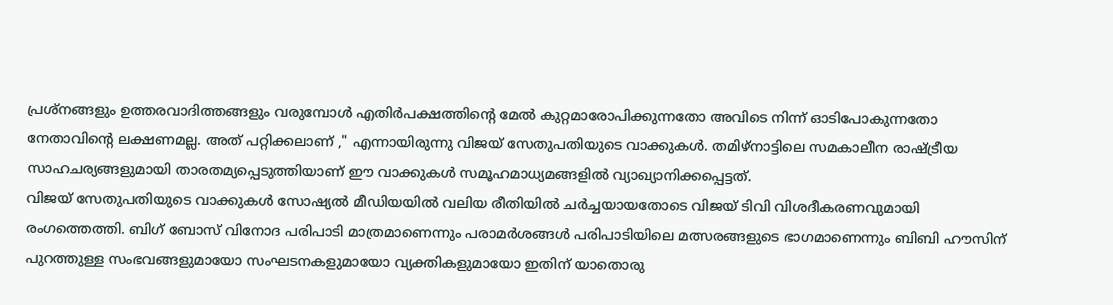പ്രശ്നങ്ങളും ഉത്തരവാദിത്തങ്ങളും വരുമ്പോൾ എതിർപക്ഷത്തിന്റെ മേൽ കുറ്റമാരോപിക്കുന്നതോ അവിടെ നിന്ന് ഓടിപോകുന്നതോ നേതാവിന്റെ ലക്ഷണമല്ല. അത് പറ്റിക്കലാണ് ," എന്നായിരുന്നു വിജയ് സേതുപതിയുടെ വാക്കുകൾ. തമിഴ്നാട്ടിലെ സമകാലീന രാഷ്ട്രീയ സാഹചര്യങ്ങളുമായി താരതമ്യപ്പെടുത്തിയാണ് ഈ വാക്കുകൾ സമൂഹമാധ്യമങ്ങളിൽ വ്യാഖ്യാനിക്കപ്പെട്ടത്.
വിജയ് സേതുപതിയുടെ വാക്കുകൾ സോഷ്യൽ മീഡിയയിൽ വലിയ രീതിയിൽ ചർച്ചയായതോടെ വിജയ് ടിവി വിശദീകരണവുമായി രംഗത്തെത്തി. ബിഗ് ബോസ് വിനോദ പരിപാടി മാത്രമാണെന്നും പരാമർശങ്ങൾ പരിപാടിയിലെ മത്സരങ്ങളുടെ ഭാഗമാണെന്നും ബിബി ഹൗസിന് പുറത്തുള്ള സംഭവങ്ങളുമായോ സംഘടനകളുമായോ വ്യക്തികളുമായോ ഇതിന് യാതൊരു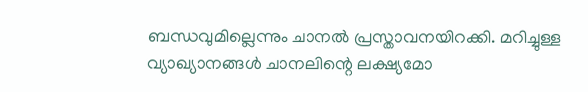ബന്ധവുമില്ലെന്നും ചാനൽ പ്രസ്താവനയിറക്കി. മറിച്ചുള്ള വ്യാഖ്യാനങ്ങൾ ചാനലിന്റെ ലക്ഷ്യമോ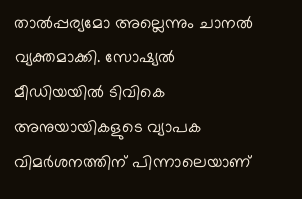താൽപ്പര്യമോ അല്ലെന്നും ചാനൽ വ്യക്തമാക്കി. സോഷ്യൽ മീഡിയയിൽ ടിവികെ അനുയായികളുടെ വ്യാപക വിമർശനത്തിന് പിന്നാലെയാണ്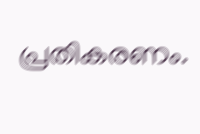പ്രതികരണം.